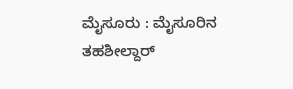ಮೈಸೂರು : ಮೈಸೂರಿನ ತಹಶೀಲ್ದಾರ್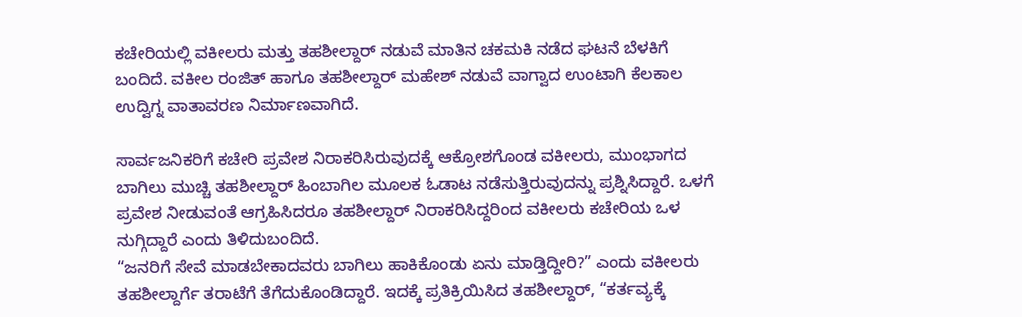ಕಚೇರಿಯಲ್ಲಿ ವಕೀಲರು ಮತ್ತು ತಹಶೀಲ್ದಾರ್ ನಡುವೆ ಮಾತಿನ ಚಕಮಕಿ ನಡೆದ ಘಟನೆ ಬೆಳಕಿಗೆ ಬಂದಿದೆ. ವಕೀಲ ರಂಜಿತ್ ಹಾಗೂ ತಹಶೀಲ್ದಾರ್ ಮಹೇಶ್ ನಡುವೆ ವಾಗ್ವಾದ ಉಂಟಾಗಿ ಕೆಲಕಾಲ ಉದ್ವಿಗ್ನ ವಾತಾವರಣ ನಿರ್ಮಾಣವಾಗಿದೆ.

ಸಾರ್ವಜನಿಕರಿಗೆ ಕಚೇರಿ ಪ್ರವೇಶ ನಿರಾಕರಿಸಿರುವುದಕ್ಕೆ ಆಕ್ರೋಶಗೊಂಡ ವಕೀಲರು, ಮುಂಭಾಗದ ಬಾಗಿಲು ಮುಚ್ಚಿ ತಹಶೀಲ್ದಾರ್ ಹಿಂಬಾಗಿಲ ಮೂಲಕ ಓಡಾಟ ನಡೆಸುತ್ತಿರುವುದನ್ನು ಪ್ರಶ್ನಿಸಿದ್ದಾರೆ. ಒಳಗೆ ಪ್ರವೇಶ ನೀಡುವಂತೆ ಆಗ್ರಹಿಸಿದರೂ ತಹಶೀಲ್ದಾರ್ ನಿರಾಕರಿಸಿದ್ದರಿಂದ ವಕೀಲರು ಕಚೇರಿಯ ಒಳ ನುಗ್ಗಿದ್ದಾರೆ ಎಂದು ತಿಳಿದುಬಂದಿದೆ.
“ಜನರಿಗೆ ಸೇವೆ ಮಾಡಬೇಕಾದವರು ಬಾಗಿಲು ಹಾಕಿಕೊಂಡು ಏನು ಮಾಡ್ತಿದ್ದೀರಿ?” ಎಂದು ವಕೀಲರು ತಹಶೀಲ್ದಾರ್ಗೆ ತರಾಟೆಗೆ ತೆಗೆದುಕೊಂಡಿದ್ದಾರೆ. ಇದಕ್ಕೆ ಪ್ರತಿಕ್ರಿಯಿಸಿದ ತಹಶೀಲ್ದಾರ್, “ಕರ್ತವ್ಯಕ್ಕೆ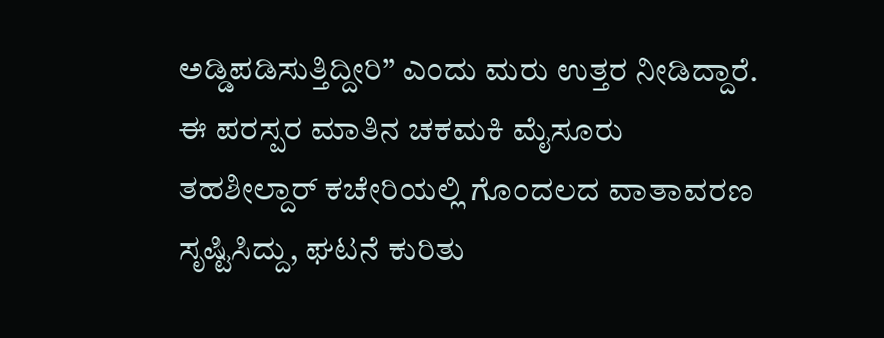ಅಡ್ಡಿಪಡಿಸುತ್ತಿದ್ದೀರಿ” ಎಂದು ಮರು ಉತ್ತರ ನೀಡಿದ್ದಾರೆ.
ಈ ಪರಸ್ಪರ ಮಾತಿನ ಚಕಮಕಿ ಮೈಸೂರು ತಹಶೀಲ್ದಾರ್ ಕಚೇರಿಯಲ್ಲಿ ಗೊಂದಲದ ವಾತಾವರಣ ಸೃಷ್ಟಿಸಿದ್ದು, ಘಟನೆ ಕುರಿತು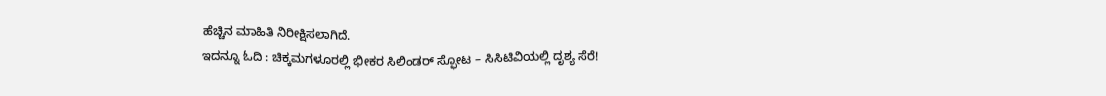ಹೆಚ್ಚಿನ ಮಾಹಿತಿ ನಿರೀಕ್ಷಿಸಲಾಗಿದೆ.
ಇದನ್ನೂ ಓದಿ : ಚಿಕ್ಕಮಗಳೂರಲ್ಲಿ ಭೀಕರ ಸಿಲಿಂಡರ್ ಸ್ಫೋಟ – ಸಿಸಿಟಿವಿಯಲ್ಲಿ ದೃಶ್ಯ ಸೆರೆ!